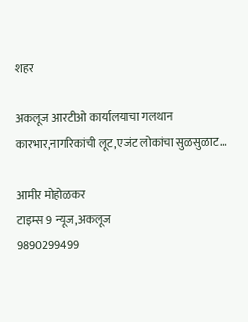शहर

अकलूज आरटीओ कार्यालयाचा गलथान कारभार,नागरिकांची लूट,एजंट लोकांचा सुळसुळाट…

आमीर मोहोळकर
टाइम्स 9 न्यूज,अकलूज
9890299499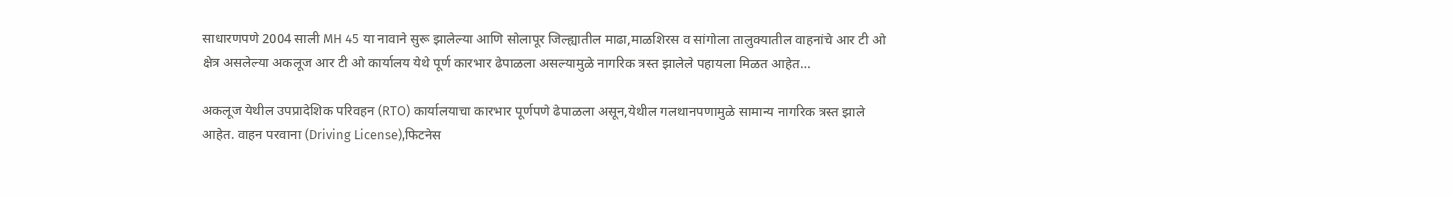साधारणपणे 2004 साली MH 45 या नावाने सुरू झालेल्या आणि सोलापूर जिल्ह्यातील माढा,माळशिरस व सांगोला तालुक्यातील वाहनांचे आर टी ओ क्षेत्र असलेल्या अकलूज आर टी ओ कार्यालय येथे पूर्ण कारभार ढेपाळला असल्यामुळे नागरिक त्रस्त झालेले पहायला मिळत आहेत…

अकलूज येथील उपप्रादेशिक परिवहन (RTO) कार्यालयाचा कारभार पूर्णपणे ढेपाळला असून,येथील गलथानपणामुळे सामान्य नागरिक त्रस्त झाले आहेत. वाहन परवाना (Driving License),फिटनेस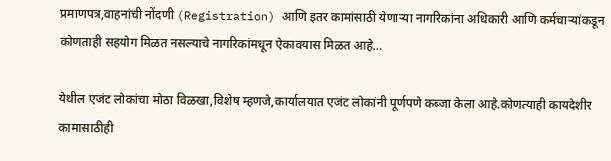प्रमाणपत्र,वाहनांची नोंदणी (Registration) आणि इतर कामांसाठी येणाऱ्या नागरिकांना अधिकारी आणि कर्मचाऱ्यांकडून कोणताही सहयोग मिळत नसल्याचे नागरिकांमधून ऐकावयास मिळत आहे…

येथील एजंट लोकांचा मोठा विळखा,विशेष म्हणजे,कार्यालयात एजंट लोकांनी पूर्णपणे कब्जा केला आहे.कोणत्याही कायदेशीर कामासाठीही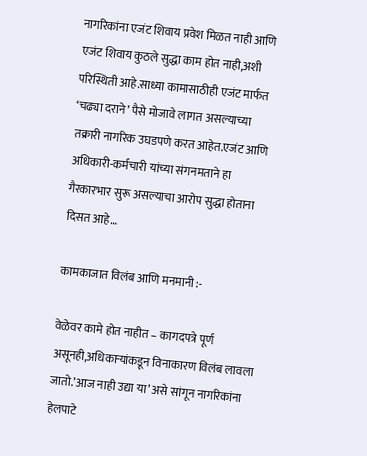नागरिकांना एजंट शिवाय प्रवेश मिळत नाही आणि एजंट शिवाय कुठले सुद्धा काम होत नाही,अशी परिस्थिती आहे.साध्या कामासाठीही एजंट मार्फत ‘चढ्या दराने’ पैसे मोजावे लागत असल्याच्या तक्रारी नागरिक उघडपणे करत आहेत.एजंट आणि अधिकारी-कर्मचारी यांच्या संगनमताने हा गैरकारभार सुरू असल्याचा आरोप सुद्धा होताना दिसत आहे…

कामकाजात विलंब आणि मनमानी :-

वेळेवर कामे होत नाहीत – कागदपत्रे पूर्ण असूनही,अधिकाऱ्यांकडून विनाकारण विलंब लावला जातो.’आज नाही उद्या या’ असे सांगून नागरिकांना हेलपाटे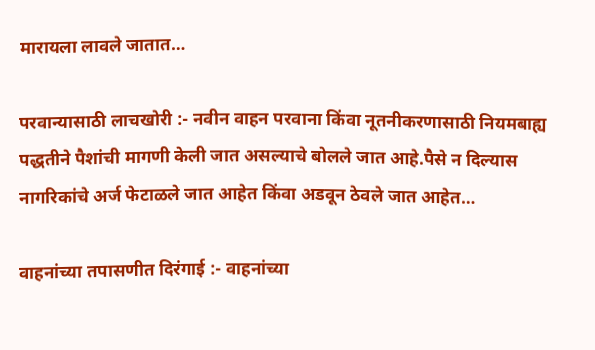मारायला लावले जातात…

परवान्यासाठी लाचखोरी :- नवीन वाहन परवाना किंवा नूतनीकरणासाठी नियमबाह्य पद्धतीने पैशांची मागणी केली जात असल्याचे बोलले जात आहे.पैसे न दिल्यास नागरिकांचे अर्ज फेटाळले जात आहेत किंवा अडवून ठेवले जात आहेत…

वाहनांच्या तपासणीत दिरंगाई :- वाहनांच्या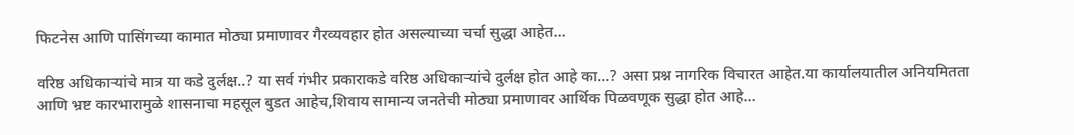फिटनेस आणि पासिंगच्या कामात मोठ्या प्रमाणावर गैरव्यवहार होत असल्याच्या चर्चा सुद्धा आहेत…

वरिष्ठ अधिकाऱ्यांचे मात्र या कडे दुर्लक्ष..? या सर्व गंभीर प्रकाराकडे वरिष्ठ अधिकाऱ्यांचे दुर्लक्ष होत आहे का…? असा प्रश्न नागरिक विचारत आहेत.या कार्यालयातील अनियमितता आणि भ्रष्ट कारभारामुळे शासनाचा महसूल बुडत आहेच,शिवाय सामान्य जनतेची मोठ्या प्रमाणावर आर्थिक पिळवणूक सुद्धा होत आहे…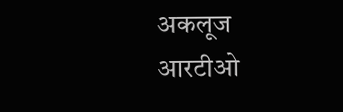अकलूज आरटीओ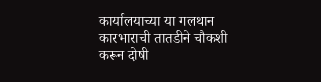कार्यालयाच्या या गलथान कारभाराची तातडीने चौकशी करून दोषी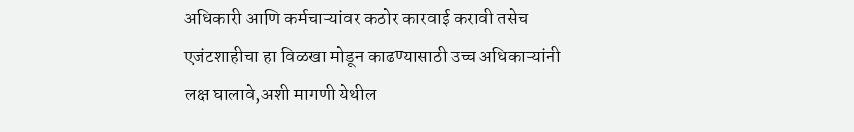अधिकारी आणि कर्मचाऱ्यांवर कठोर कारवाई करावी तसेच एजंटशाहीचा हा विळखा मोडून काढण्यासाठी उच्च अधिकाऱ्यांनी लक्ष घालावे,अशी मागणी येथील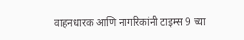वाहनधारक आणि नागरिकांनी टाइम्स 9 च्या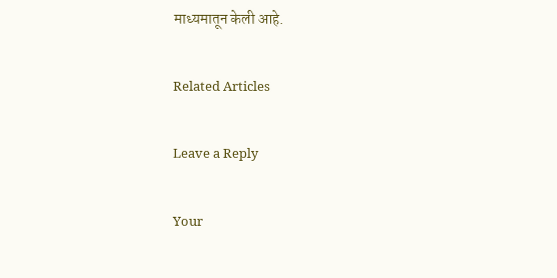माध्यमातून केली आहे.

Related Articles

Leave a Reply

Your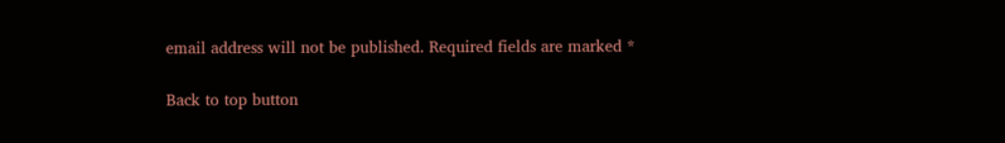email address will not be published. Required fields are marked *

Back to top button